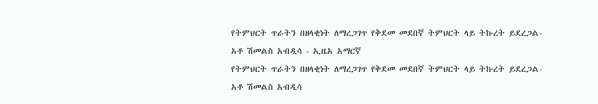የትምህርት ጥራትን በዘላቂነት ለማረጋገጥ የቅደመ መደበኛ ትምህርት ላይ ትኩረት ይደረጋል- አቶ ሽመልስ አብዲሳ - ኢዜአ አማርኛ
የትምህርት ጥራትን በዘላቂነት ለማረጋገጥ የቅደመ መደበኛ ትምህርት ላይ ትኩረት ይደረጋል- አቶ ሽመልስ አብዲሳ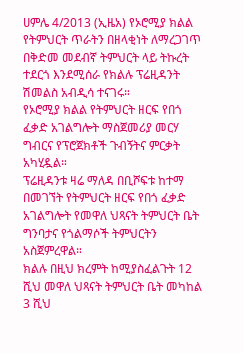ሀምሌ 4/2013 (ኢዜአ) የኦሮሚያ ክልል የትምህርት ጥራትን በዘላቂነት ለማረጋገጥ በቅድመ መደብኛ ትምህርት ላይ ትኩረት ተደርጎ እንደሚሰራ የክልሉ ፕሬዚዳንት ሽመልስ አብዲሳ ተናገሩ።
የኦሮሚያ ክልል የትምህርት ዘርፍ የበጎ ፈቃድ አገልግሎት ማስጀመሪያ መርሃ ግብርና የፕሮጀክቶች ጉብኝትና ምርቃት አካሂዷል።
ፕሬዚዳንቱ ዛሬ ማለዳ በቢሾፍቱ ከተማ በመገኘት የትምህርት ዘርፍ የበጎ ፈቃድ አገልግሎት የመዋለ ህጻናት ትምህርት ቤት ግንባታና የጎልማሶች ትምህርትን አስጀምረዋል።
ክልሉ በዚህ ክረምት ከሚያስፈልጉት 12 ሺህ መዋለ ህጻናት ትምህርት ቤት መካከል 3 ሺህ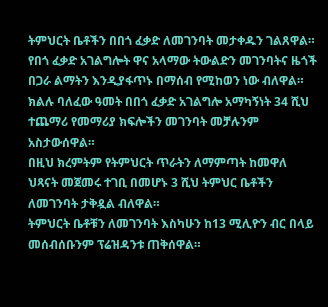ትምህርት ቤቶችን በበጎ ፈቃድ ለመገንባት መታቀዱን ገልጸዋል።
የበጎ ፈቃድ አገልግሎት ዋና አላማው ትውልድን መገንባትና ዜጎች በጋራ ልማትን እንዲያፋጥኑ በማሰብ የሚከወን ነው ብለዋል።
ክልሉ ባለፈው ዓመት በበጎ ፈቃድ አገልግሎ አማካኝነት 34 ሺህ ተጨማሪ የመማሪያ ክፍሎችን መገንባት መቻሉንም አስታውሰዋል።
በዚህ ክረምትም የትምህርት ጥራትን ለማምጣት ከመዋለ ህጻናት መጀመሩ ተገቢ በመሆኑ 3 ሺህ ትምህር ቤቶችን ለመገንባት ታቅዷል ብለዋል።
ትምህርት ቤቶቹን ለመገንባት እስካሁን ከ13 ሚሊዮን ብር በላይ መሰብሰቡንም ፕሬዝዳንቱ ጠቅሰዋል።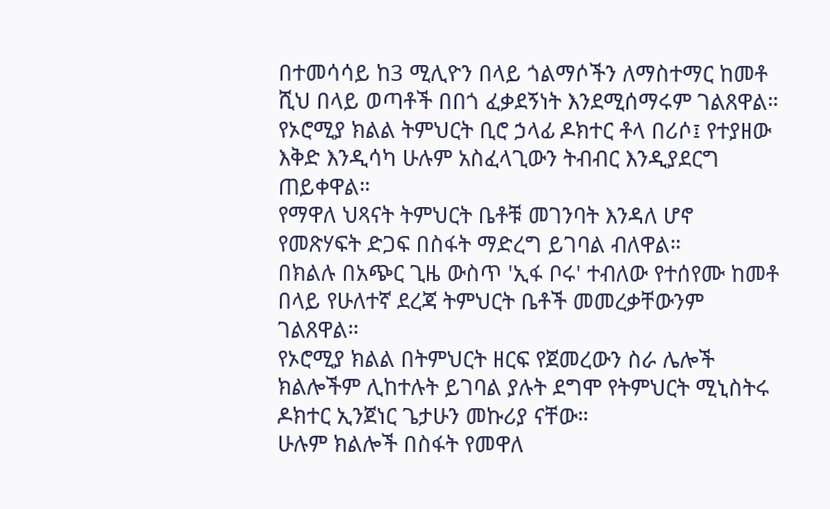በተመሳሳይ ከ3 ሚሊዮን በላይ ጎልማሶችን ለማስተማር ከመቶ ሺህ በላይ ወጣቶች በበጎ ፈቃደኝነት እንደሚሰማሩም ገልጸዋል።
የኦሮሚያ ክልል ትምህርት ቢሮ ኃላፊ ዶክተር ቶላ በሪሶ፤ የተያዘው እቅድ እንዲሳካ ሁሉም አስፈላጊውን ትብብር እንዲያደርግ ጠይቀዋል።
የማዋለ ህጻናት ትምህርት ቤቶቹ መገንባት እንዳለ ሆኖ የመጽሃፍት ድጋፍ በስፋት ማድረግ ይገባል ብለዋል።
በክልሉ በአጭር ጊዜ ውስጥ 'ኢፋ ቦሩ' ተብለው የተሰየሙ ከመቶ በላይ የሁለተኛ ደረጃ ትምህርት ቤቶች መመረቃቸውንም ገልጸዋል።
የኦሮሚያ ክልል በትምህርት ዘርፍ የጀመረውን ስራ ሌሎች ክልሎችም ሊከተሉት ይገባል ያሉት ደግሞ የትምህርት ሚኒስትሩ ዶክተር ኢንጀነር ጌታሁን መኩሪያ ናቸው።
ሁሉም ክልሎች በስፋት የመዋለ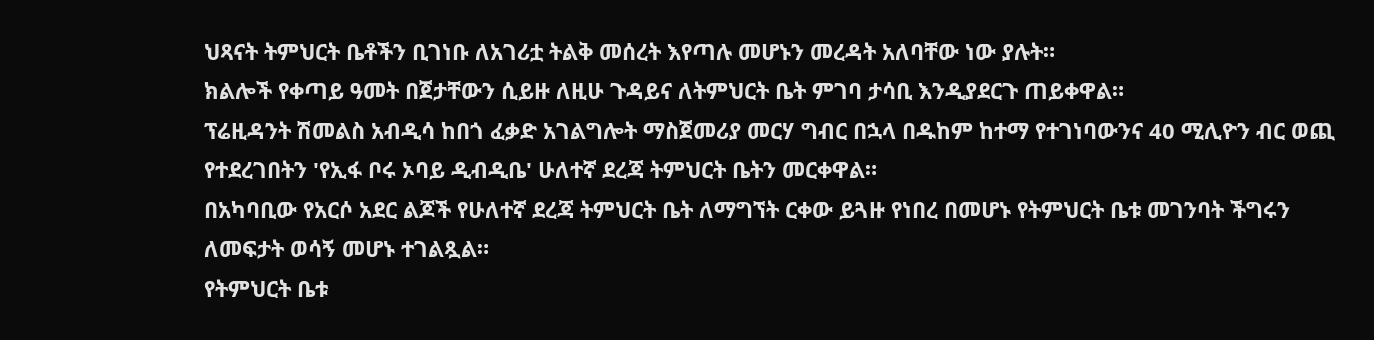ህጻናት ትምህርት ቤቶችን ቢገነቡ ለአገሪቷ ትልቅ መሰረት እየጣሉ መሆኑን መረዳት አለባቸው ነው ያሉት።
ክልሎች የቀጣይ ዓመት በጀታቸውን ሲይዙ ለዚሁ ጉዳይና ለትምህርት ቤት ምገባ ታሳቢ እንዲያደርጉ ጠይቀዋል።
ፕሬዚዳንት ሽመልስ አብዲሳ ከበጎ ፈቃድ አገልግሎት ማስጀመሪያ መርሃ ግብር በኋላ በዱከም ከተማ የተገነባውንና 40 ሚሊዮን ብር ወጪ የተደረገበትን 'የኢፋ ቦሩ ኦባይ ዲብዲቤ' ሁለተኛ ደረጃ ትምህርት ቤትን መርቀዋል።
በአካባቢው የአርሶ አደር ልጆች የሁለተኛ ደረጃ ትምህርት ቤት ለማግኘት ርቀው ይጓዙ የነበረ በመሆኑ የትምህርት ቤቱ መገንባት ችግሩን ለመፍታት ወሳኝ መሆኑ ተገልጿል።
የትምህርት ቤቱ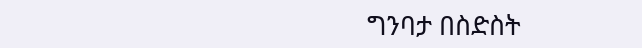ግንባታ በስድስት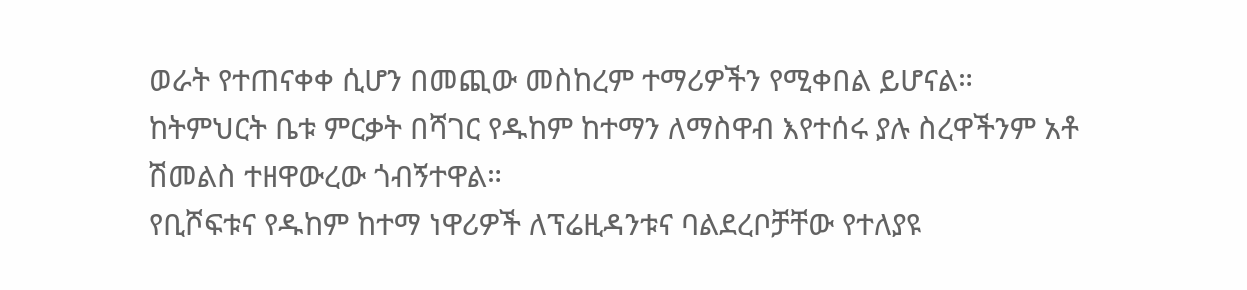ወራት የተጠናቀቀ ሲሆን በመጪው መስከረም ተማሪዎችን የሚቀበል ይሆናል።
ከትምህርት ቤቱ ምርቃት በሻገር የዱከም ከተማን ለማስዋብ እየተሰሩ ያሉ ስረዋችንም አቶ ሽመልስ ተዘዋውረው ጎብኝተዋል።
የቢሾፍቱና የዱከም ከተማ ነዋሪዎች ለፕሬዚዳንቱና ባልደረቦቻቸው የተለያዩ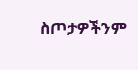ስጦታዎችንም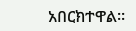አበርክተዋል።